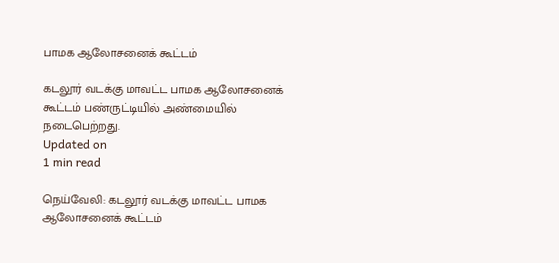பாமக ஆலோசனைக் கூட்டம்

கடலூர் வடக்கு மாவட்ட பாமக ஆலோசனைக் கூட்டம் பண்ருட்டியில் அண்மையில் நடைபெற்றது.
Updated on
1 min read

நெய்வேலி: கடலூர் வடக்கு மாவட்ட பாமக ஆலோசனைக் கூட்டம்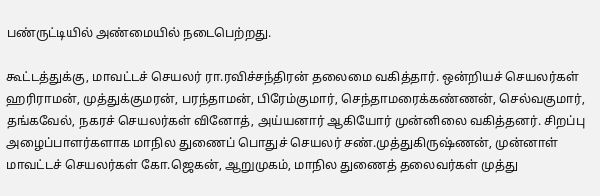பண்ருட்டியில் அண்மையில் நடைபெற்றது.

கூட்டத்துக்கு, மாவட்டச் செயலர் ரா.ரவிச்சந்திரன் தலைமை வகித்தார். ஒன்றியச் செயலர்கள் ஹரிராமன், முத்துக்குமரன், பரந்தாமன், பிரேம்குமார், செந்தாமரைக்கண்ணன், செல்வகுமார், தங்கவேல், நகரச் செயலர்கள் வினோத், அய்யனார் ஆகியோர் முன்னிலை வகித்தனர். சிறப்பு அழைப்பாளர்களாக மாநில துணைப் பொதுச் செயலர் சண்.முத்துகிருஷ்ணன், முன்னாள் மாவட்டச் செயலர்கள் கோ.ஜெகன், ஆறுமுகம், மாநில துணைத் தலைவர்கள் முத்து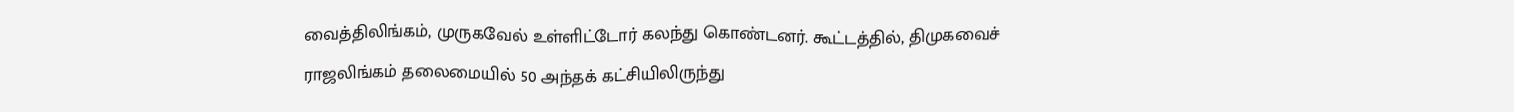வைத்திலிங்கம், முருகவேல் உள்ளிட்டோர் கலந்து கொண்டனர். கூட்டத்தில், திமுகவைச் ராஜலிங்கம் தலைமையில் 50 அந்தக் கட்சியிலிருந்து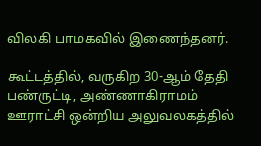விலகி பாமகவில் இணைந்தனர்.

கூட்டத்தில், வருகிற 30-ஆம் தேதி பண்ருட்டி, அண்ணாகிராமம் ஊராட்சி ஒன்றிய அலுவலகத்தில்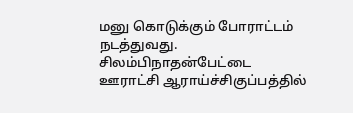மனு கொடுக்கும் போராட்டம் நடத்துவது. சிலம்பிநாதன்பேட்டை ஊராட்சி ஆராய்ச்சிகுப்பத்தில்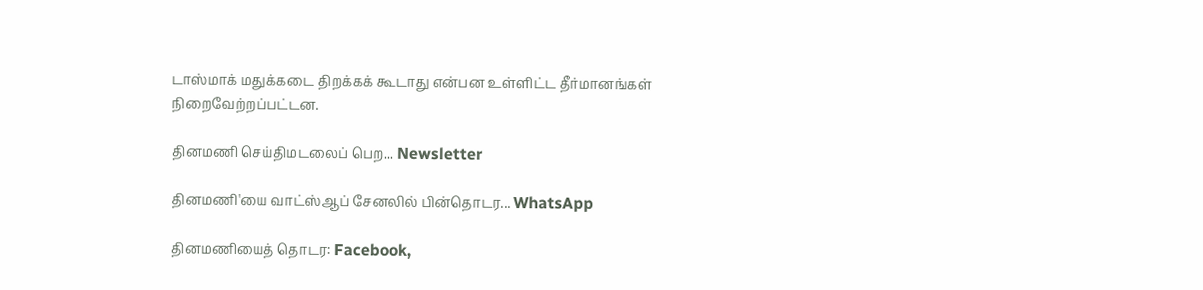டாஸ்மாக் மதுக்கடை திறக்கக் கூடாது என்பன உள்ளிட்ட தீர்மானங்கள் நிறைவேற்றப்பட்டன.

தினமணி செய்திமடலைப் பெற... Newsletter

தினமணி'யை வாட்ஸ்ஆப் சேனலில் பின்தொடர... WhatsApp

தினமணியைத் தொடர: Facebook,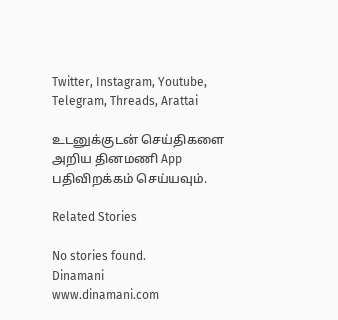Twitter, Instagram, Youtube, Telegram, Threads, Arattai

உடனுக்குடன் செய்திகளை அறிய தினமணி App பதிவிறக்கம் செய்யவும்.

Related Stories

No stories found.
Dinamani
www.dinamani.com